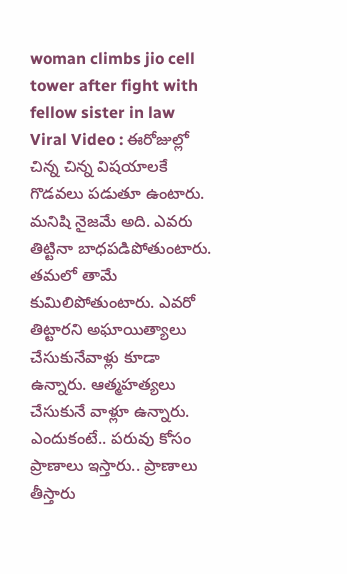woman climbs jio cell tower after fight with fellow sister in law
Viral Video : ఈరోజుల్లో చిన్న చిన్న విషయాలకే గొడవలు పడుతూ ఉంటారు. మనిషి నైజమే అది. ఎవరు తిట్టినా బాధపడిపోతుంటారు. తమలో తామే కుమిలిపోతుంటారు. ఎవరో తిట్టారని అఘాయిత్యాలు చేసుకునేవాళ్లు కూడా ఉన్నారు. ఆత్మహత్యలు చేసుకునే వాళ్లూ ఉన్నారు. ఎందుకంటే.. పరువు కోసం ప్రాణాలు ఇస్తారు.. ప్రాణాలు తీస్తారు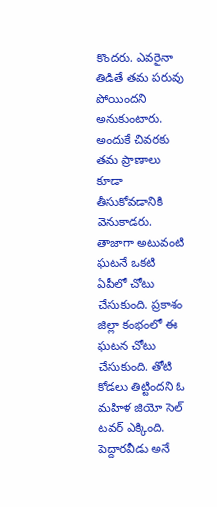కొందరు. ఎవరైనా తిడితే తమ పరువు పోయిందని అనుకుంటారు. అందుకే చివరకు తమ ప్రాణాలు కూడా తీసుకోవడానికి వెనుకాడరు.
తాజాగా అటువంటి ఘటనే ఒకటి ఏపీలో చోటు చేసుకుంది. ప్రకాశం జిల్లా కంభంలో ఈ ఘటన చోటు చేసుకుంది. తోటి కోడలు తిట్టిందని ఓ మహిళ జియో సెల్ టవర్ ఎక్కింది. పెద్దారవీడు అనే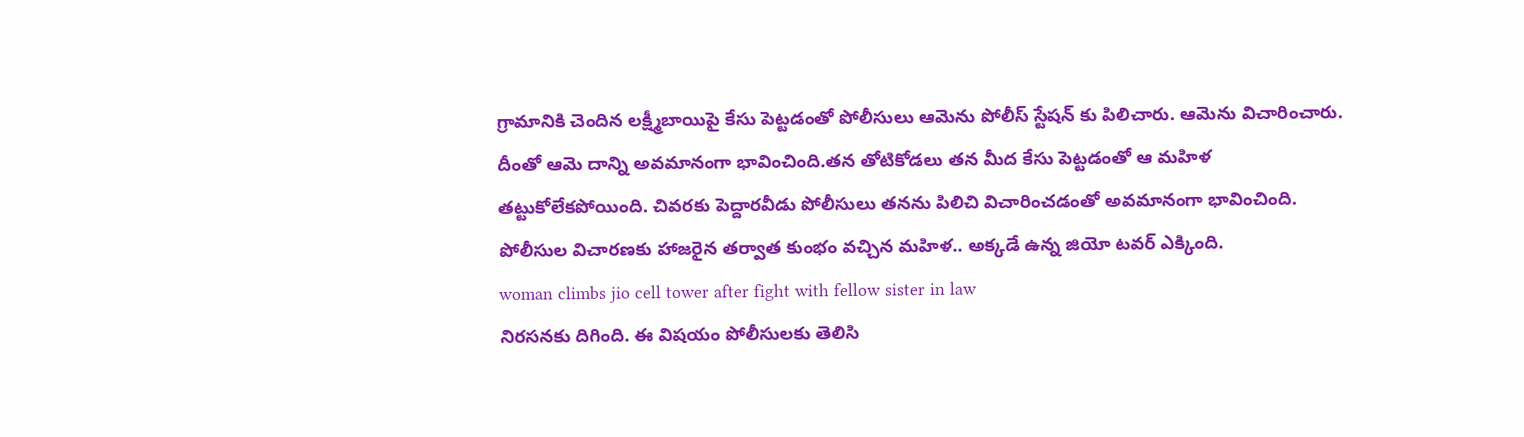గ్రామానికి చెందిన లక్ష్మీబాయిపై కేసు పెట్టడంతో పోలీసులు ఆమెను పోలీస్ స్టేషన్ కు పిలిచారు. ఆమెను విచారించారు. దీంతో ఆమె దాన్ని అవమానంగా భావించింది.తన తోటికోడలు తన మీద కేసు పెట్టడంతో ఆ మహిళ తట్టుకోలేకపోయింది. చివరకు పెద్దారవీడు పోలీసులు తనను పిలిచి విచారించడంతో అవమానంగా భావించింది. పోలీసుల విచారణకు హాజరైన తర్వాత కుంభం వచ్చిన మహిళ.. అక్కడే ఉన్న జియో టవర్ ఎక్కింది.
woman climbs jio cell tower after fight with fellow sister in law
నిరసనకు దిగింది. ఈ విషయం పోలీసులకు తెలిసి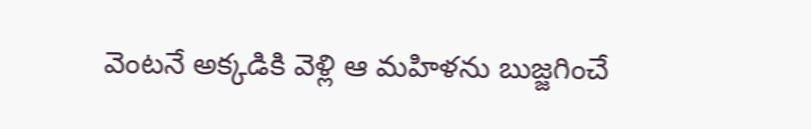వెంటనే అక్కడికి వెళ్లి ఆ మహిళను బుజ్జగించే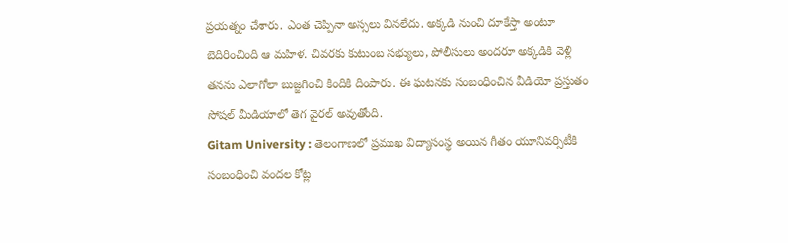ప్రయత్నం చేశారు. ఎంత చెప్పినా అస్సలు వినలేదు. అక్కడి నుంచి దూకేస్తా అంటూ బెదిరించింది ఆ మహిళ. చివరకు కుటుంబ సభ్యులు, పోలీసులు అందరూ అక్కడికి వెళ్లి తనను ఎలాగోలా బుజ్జగించి కిందికి దింపారు. ఈ ఘటనకు సంబంధించిన వీడియో ప్రస్తుతం సోషల్ మీడియాలో తెగ వైరల్ అవుతోంది.
Gitam University : తెలంగాణలో ప్రముఖ విద్యాసంస్థ అయిన గీతం యూనివర్సిటీకి సంబంధించి వందల కోట్ల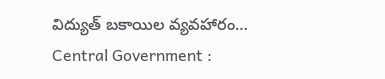విద్యుత్ బకాయిల వ్యవహారం…
Central Government :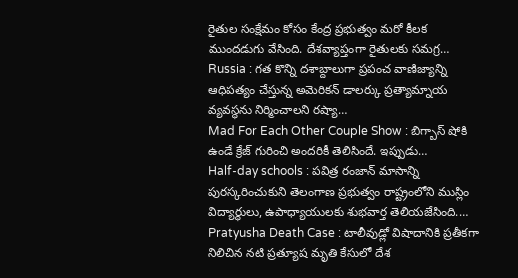రైతుల సంక్షేమం కోసం కేంద్ర ప్రభుత్వం మరో కీలక ముందడుగు వేసింది. దేశవ్యాప్తంగా రైతులకు సమగ్ర…
Russia : గత కొన్ని దశాబ్దాలుగా ప్రపంచ వాణిజ్యాన్ని ఆధిపత్యం చేస్తున్న అమెరికన్ డాలర్కు ప్రత్యామ్నాయ వ్యవస్థను నిర్మించాలని రష్యా…
Mad For Each Other Couple Show : బిగ్బాస్ షోకి ఉండే క్రేజ్ గురించి అందరికీ తెలిసిందే. ఇప్పుడు…
Half-day schools : పవిత్ర రంజాన్ మాసాన్ని పురస్కరించుకుని తెలంగాణ ప్రభుత్వం రాష్ట్రంలోని ముస్లిం విద్యార్థులు, ఉపాధ్యాయులకు శుభవార్త తెలియజేసింది.…
Pratyusha Death Case : టాలీవుడ్లో విషాదానికి ప్రతీకగా నిలిచిన నటి ప్రత్యూష మృతి కేసులో దేశ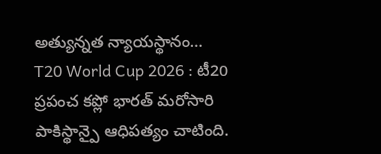అత్యున్నత న్యాయస్థానం…
T20 World Cup 2026 : టీ20 ప్రపంచ కప్లో భారత్ మరోసారి పాకిస్థాన్పై ఆధిపత్యం చాటింది.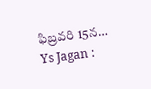ఫిబ్రవరి 15న…
Ys Jagan :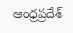ఆంధ్రప్రదేశ్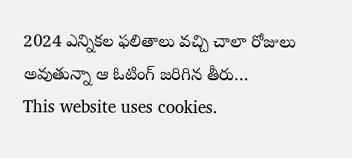2024 ఎన్నికల ఫలితాలు వచ్చి చాలా రోజులు అవుతున్నా ఆ ఓటింగ్ జరిగిన తీరు…
This website uses cookies.